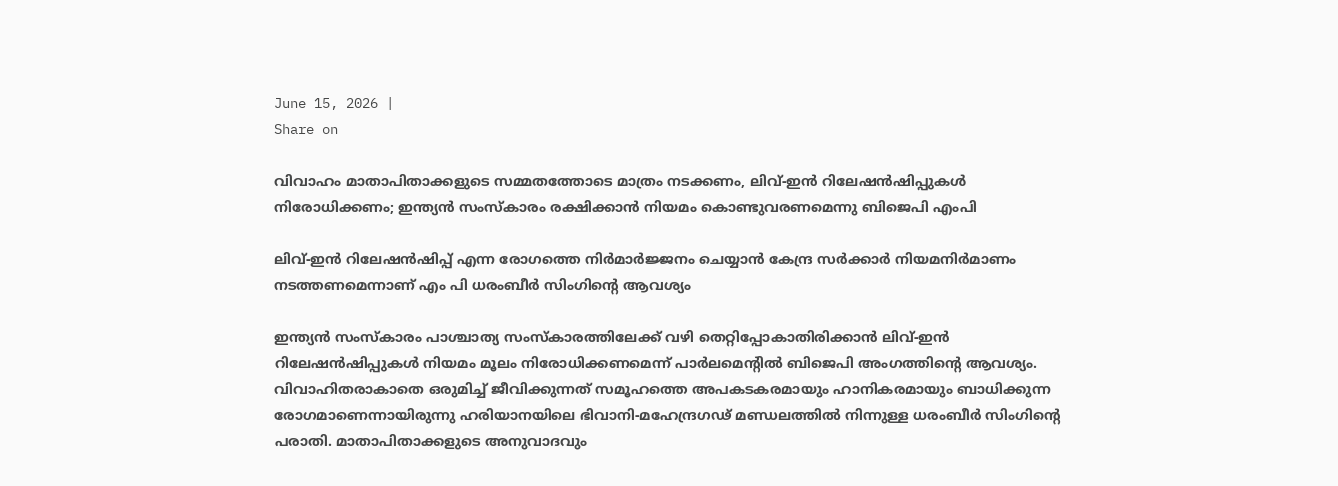June 15, 2026 |
Share on

വിവാഹം മാതാപിതാക്കളുടെ സമ്മതത്തോടെ മാത്രം നടക്കണം, ലിവ്-ഇന്‍ റിലേഷന്‍ഷിപ്പുകള്‍ നിരോധിക്കണം; ഇന്ത്യന്‍ സംസ്‌കാരം രക്ഷിക്കാന്‍ നിയമം കൊണ്ടുവരണമെന്നു ബിജെപി എംപി

ലിവ്-ഇന്‍ റിലേഷന്‍ഷിപ്പ് എന്ന രോഗത്തെ നിര്‍മാര്‍ജ്ജനം ചെയ്യാന്‍ കേന്ദ്ര സര്‍ക്കാര്‍ നിയമനിര്‍മാണം നടത്തണമെന്നാണ് എം പി ധരംബീര്‍ സിംഗിന്റെ ആവശ്യം

ഇന്ത്യന്‍ സംസ്‌കാരം പാശ്ചാത്യ സംസ്‌കാരത്തിലേക്ക് വഴി തെറ്റിപ്പോകാതിരിക്കാന്‍ ലിവ്-ഇന്‍ റിലേഷന്‍ഷിപ്പുകള്‍ നിയമം മൂലം നിരോധിക്കണമെന്ന് പാര്‍ലമെന്റില്‍ ബിജെപി അംഗത്തിന്റെ ആവശ്യം. വിവാഹിതരാകാതെ ഒരുമിച്ച് ജീവിക്കുന്നത് സമൂഹത്തെ അപകടകരമായും ഹാനികരമായും ബാധിക്കുന്ന രോഗമാണെന്നായിരുന്നു ഹരിയാനയിലെ ഭിവാനി-മഹേന്ദ്രഗഢ് മണ്ഡലത്തില്‍ നിന്നുള്ള ധരംബീര്‍ സിംഗിന്റെ പരാതി. മാതാപിതാക്കളുടെ അനുവാദവും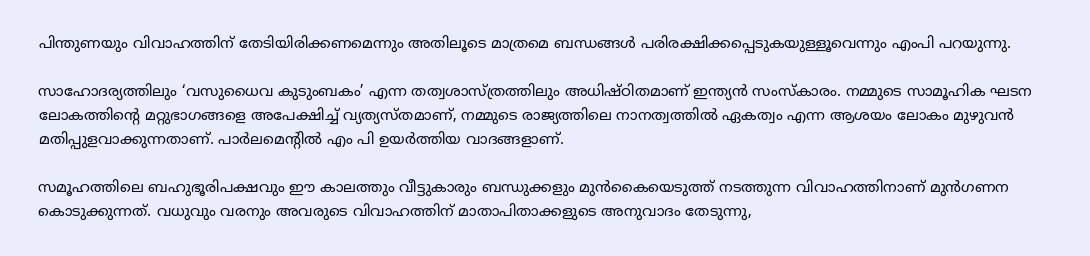പിന്തുണയും വിവാഹത്തിന് തേടിയിരിക്കണമെന്നും അതിലൂടെ മാത്രമെ ബന്ധങ്ങള്‍ പരിരക്ഷിക്കപ്പെടുകയുള്ളൂവെന്നും എംപി പറയുന്നു.

സാഹോദര്യത്തിലും ‘വസുധൈവ കുടുംബകം’ എന്ന തത്വശാസ്ത്രത്തിലും അധിഷ്ഠിതമാണ് ഇന്ത്യന്‍ സംസ്‌കാരം. നമ്മുടെ സാമൂഹിക ഘടന ലോകത്തിന്റെ മറ്റുഭാഗങ്ങളെ അപേക്ഷിച്ച് വ്യത്യസ്തമാണ്, നമ്മുടെ രാജ്യത്തിലെ നാനത്വത്തില്‍ ഏകത്വം എന്ന ആശയം ലോകം മുഴുവന്‍ മതിപ്പുളവാക്കുന്നതാണ്. പാര്‍ലമെന്റില്‍ എം പി ഉയര്‍ത്തിയ വാദങ്ങളാണ്.

സമൂഹത്തിലെ ബഹുഭൂരിപക്ഷവും ഈ കാലത്തും വീട്ടുകാരും ബന്ധുക്കളും മുന്‍കൈയെടുത്ത് നടത്തുന്ന വിവാഹത്തിനാണ് മുന്‍ഗണന കൊടുക്കുന്നത്. വധുവും വരനും അവരുടെ വിവാഹത്തിന് മാതാപിതാക്കളുടെ അനുവാദം തേടുന്നു,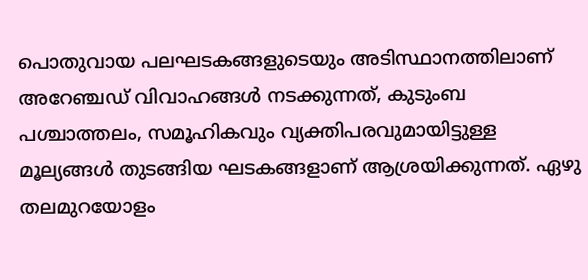പൊതുവായ പലഘടകങ്ങളുടെയും അടിസ്ഥാനത്തിലാണ് അറേഞ്ചഡ് വിവാഹങ്ങള്‍ നടക്കുന്നത്, കുടുംബ പശ്ചാത്തലം, സമൂഹികവും വ്യക്തിപരവുമായിട്ടുള്ള മൂല്യങ്ങള്‍ തുടങ്ങിയ ഘടകങ്ങളാണ് ആശ്രയിക്കുന്നത്. ഏഴു തലമുറയോളം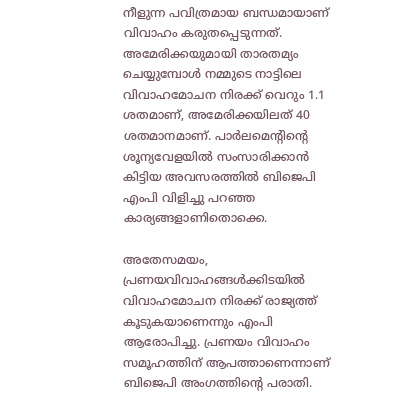നീളുന്ന പവിത്രമായ ബന്ധമായാണ് വിവാഹം കരുതപ്പെടുന്നത്. അമേരിക്കയുമായി താരതമ്യം ചെയ്യുമ്പോള്‍ നമ്മുടെ നാട്ടിലെ വിവാഹമോചന നിരക്ക് വെറും 1.1 ശതമാണ്, അമേരിക്കയിലത് 40 ശതമാനമാണ്. പാര്‍ലമെന്റിന്റെ ശൂന്യവേളയില്‍ സംസാരിക്കാന്‍ കിട്ടിയ അവസരത്തില്‍ ബിജെപി എംപി വിളിച്ചു പറഞ്ഞ കാര്യങ്ങളാണിതൊക്കെ.

അതേസമയം, പ്രണയവിവാഹങ്ങള്‍ക്കിടയില്‍ വിവാഹമോചന നിരക്ക് രാജ്യത്ത് കൂടുകയാണെന്നും എംപി ആരോപിച്ചു. പ്രണയം വിവാഹം സമൂഹത്തിന് ആപത്താണെന്നാണ് ബിജെപി അംഗത്തിന്റെ പരാതി.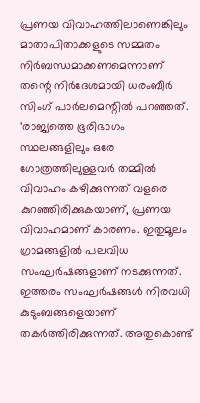പ്രണയ വിവാഹത്തിലാണെങ്കിലും മാതാപിതാക്കളുടെ സമ്മതം നിര്‍ബന്ധമാക്കണമെന്നാണ് തന്റെ നിര്‍ദേശമായി ധരംബീര്‍ സിംഗ് പാര്‍ലമെന്റില്‍ പറഞ്ഞത്. ‘രാജ്യത്തെ ഭൂരിഭാഗം സ്ഥലങ്ങളിലും ഒരേ ഗോത്രത്തിലുള്ളവര്‍ തമ്മില്‍ വിവാഹം കഴിക്കുന്നത് വളരെ കുറഞ്ഞിരിക്കുകയാണ്, പ്രണയ വിവാഹമാണ് കാരണം. ഇതുമൂലം ഗ്രാമങ്ങളില്‍ പലവിധ സംഘര്‍ഷങ്ങളാണ് നടക്കുന്നത്. ഇത്തരം സംഘര്‍ഷങ്ങള്‍ നിരവധി കുടുംബങ്ങളെയാണ് തകര്‍ത്തിരിക്കുന്നത്. അതുകൊണ്ട്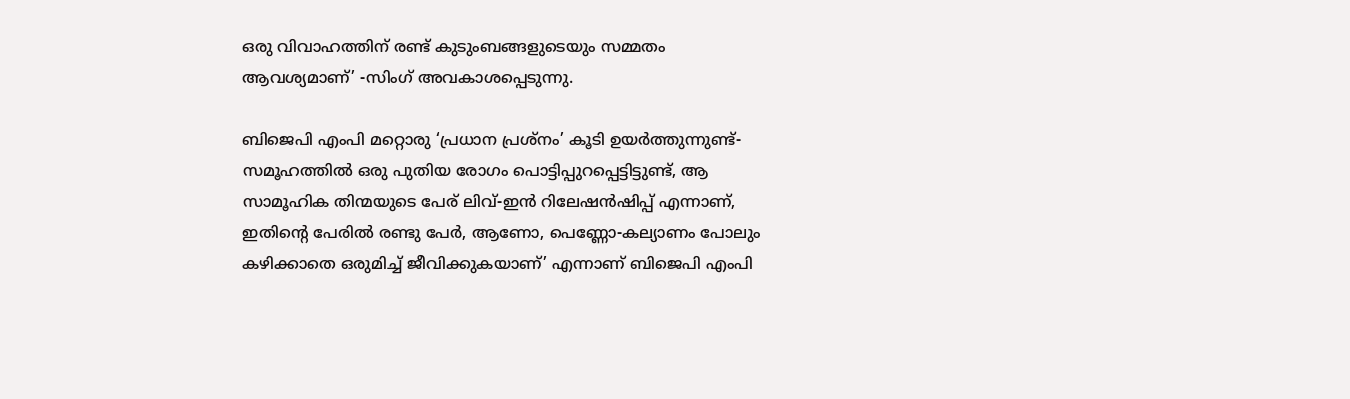ഒരു വിവാഹത്തിന് രണ്ട് കുടുംബങ്ങളുടെയും സമ്മതം ആവശ്യമാണ്’ -സിംഗ് അവകാശപ്പെടുന്നു.

ബിജെപി എംപി മറ്റൊരു ‘പ്രധാന പ്രശ്‌നം’ കൂടി ഉയര്‍ത്തുന്നുണ്ട്- സമൂഹത്തില്‍ ഒരു പുതിയ രോഗം പൊട്ടിപ്പുറപ്പെട്ടിട്ടുണ്ട്, ആ സാമൂഹിക തിന്മയുടെ പേര് ലിവ്-ഇന്‍ റിലേഷന്‍ഷിപ്പ് എന്നാണ്, ഇതിന്റെ പേരില്‍ രണ്ടു പേര്‍, ആണോ, പെണ്ണോ-കല്യാണം പോലും കഴിക്കാതെ ഒരുമിച്ച് ജീവിക്കുകയാണ്’ എന്നാണ് ബിജെപി എംപി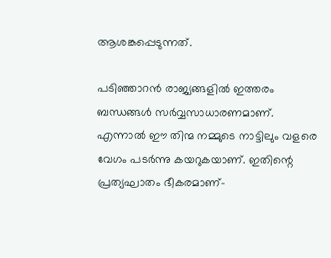ആശങ്കപ്പെടുന്നത്.

പടിഞ്ഞാറന്‍ രാജ്യങ്ങളില്‍ ഇത്തരം ബന്ധങ്ങള്‍ സര്‍വ്വസാധാരണമാണ്. എന്നാല്‍ ഈ തിന്മ നമ്മുടെ നാട്ടിലും വളരെ വേഗം പടര്‍ന്നു കയറുകയാണ്. ഇതിന്റെ പ്രത്യഘാതം ഭീകരമാണ്-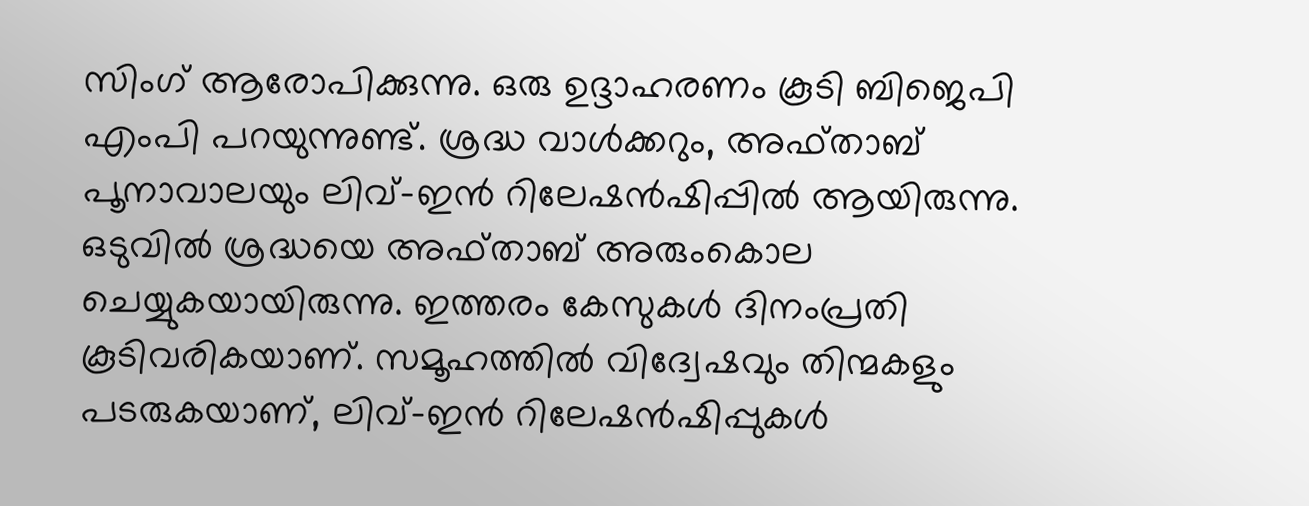സിംഗ് ആരോപിക്കുന്നു. ഒരു ഉദ്ദാഹരണം കൂടി ബിജെപി എംപി പറയുന്നുണ്ട്. ശ്രദ്ധ വാള്‍ക്കറും, അഫ്താബ് പൂനാവാലയും ലിവ്-ഇന്‍ റിലേഷന്‍ഷിപ്പില്‍ ആയിരുന്നു. ഒടുവില്‍ ശ്രദ്ധയെ അഫ്താബ് അരുംകൊല ചെയ്യുകയായിരുന്നു. ഇത്തരം കേസുകള്‍ ദിനംപ്രതി കൂടിവരികയാണ്. സമൂഹത്തില്‍ വിദ്വേഷവും തിന്മകളും പടരുകയാണ്, ലിവ്-ഇന്‍ റിലേഷന്‍ഷിപ്പുകള്‍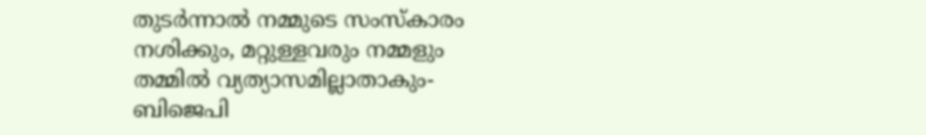തുടര്‍ന്നാല്‍ നമ്മുടെ സംസ്‌കാരം നശിക്കും, മറ്റുള്ളവരും നമ്മളും തമ്മില്‍ വ്യത്യാസമില്ലാതാകും- ബിജെപി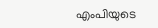എംപിയുടെ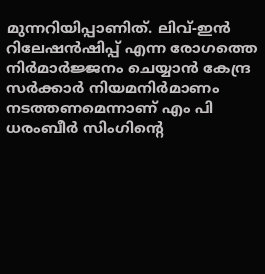മുന്നറിയിപ്പാണിത്. ലിവ്-ഇന്‍ റിലേഷന്‍ഷിപ്പ് എന്ന രോഗത്തെ നിര്‍മാര്‍ജ്ജനം ചെയ്യാന്‍ കേന്ദ്ര സര്‍ക്കാര്‍ നിയമനിര്‍മാണം നടത്തണമെന്നാണ് എം പി ധരംബീര്‍ സിംഗിന്റെ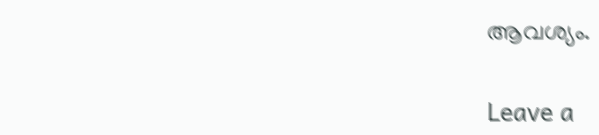ആവശ്യം.

Leave a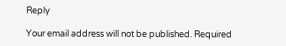Reply

Your email address will not be published. Required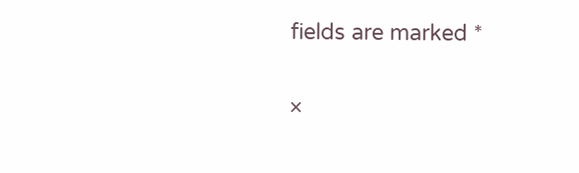fields are marked *

×